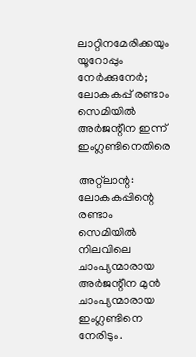ലാറ്റിനമേരിക്കയും യൂറോപ്പും നേര്‍ക്കുനേര്‍; ലോകകപ്പ് രണ്ടാം സെമിയില്‍ അര്‍ജന്റീന ഇന്ന് ഇംഗ്ലണ്ടിനെതിരെ

അറ്റ്‌ലാന്റ: ലോകകപ്പിന്റെ രണ്ടാം സെമിയില്‍ നിലവിലെ ചാംപ്യന്മാരായ അര്‍ജന്റീന മുന്‍ ചാംപ്യന്മാരായ ഇംഗ്ലണ്ടിനെ നേരിടും.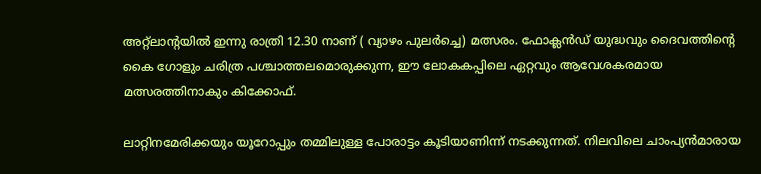അറ്റ്‌ലാന്റയില്‍ ഇന്നു രാത്രി 12.30 നാണ് ( വ്യാഴം പുലര്‍ച്ചെ) മത്സരം. ഫോക്ലന്‍ഡ് യുദ്ധവും ദൈവത്തിന്റെ കൈ ഗോളും ചരിത്ര പശ്ചാത്തലമൊരുക്കുന്ന, ഈ ലോകകപ്പിലെ ഏറ്റവും ആവേശകരമായ മത്സരത്തിനാകും കിക്കോഫ്.

ലാറ്റിനമേരിക്കയും യൂറോപ്പും തമ്മിലുള്ള പോരാട്ടം കൂടിയാണിന്ന് നടക്കുന്നത്. നിലവിലെ ചാംപ്യന്‍മാരായ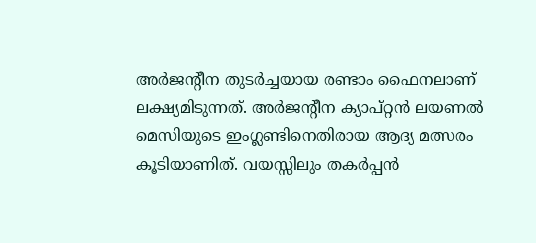അര്‍ജന്റീന തുടര്‍ച്ചയായ രണ്ടാം ഫൈനലാണ് ലക്ഷ്യമിടുന്നത്. അര്‍ജന്റീന ക്യാപ്റ്റന്‍ ലയണല്‍ മെസിയുടെ ഇംഗ്ലണ്ടിനെതിരായ ആദ്യ മത്സരം കൂടിയാണിത്. വയസ്സിലും തകര്‍പ്പന്‍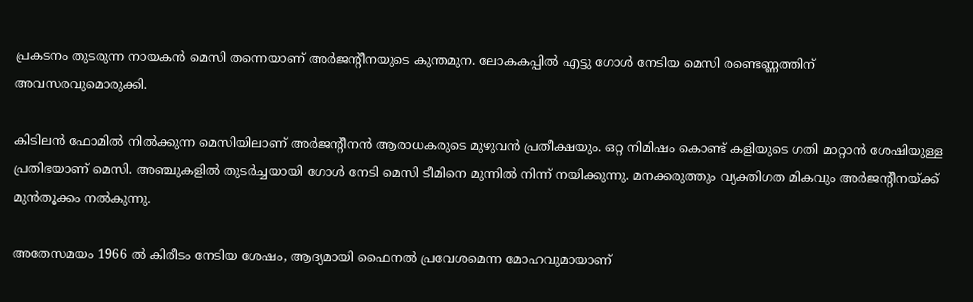പ്രകടനം തുടരുന്ന നായകന്‍ മെസി തന്നെയാണ് അര്‍ജന്റീനയുടെ കുന്തമുന. ലോകകപ്പില്‍ എട്ടു ഗോള്‍ നേടിയ മെസി രണ്ടെണ്ണത്തിന് അവസരവുമൊരുക്കി.

കിടിലന്‍ ഫോമില്‍ നില്‍ക്കുന്ന മെസിയിലാണ് അര്‍ജന്റീനന്‍ ആരാധകരുടെ മുഴുവന്‍ പ്രതീക്ഷയും. ഒറ്റ നിമിഷം കൊണ്ട് കളിയുടെ ഗതി മാറ്റാന്‍ ശേഷിയുള്ള പ്രതിഭയാണ് മെസി. അഞ്ചുകളില്‍ തുടര്‍ച്ചയായി ഗോള്‍ നേടി മെസി ടീമിനെ മുന്നില്‍ നിന്ന് നയിക്കുന്നു. മനക്കരുത്തും വ്യക്തിഗത മികവും അര്‍ജന്റീനയ്ക്ക് മുന്‍തൂക്കം നല്‍കുന്നു.

അതേസമയം 1966 ല്‍ കിരീടം നേടിയ ശേഷം, ആദ്യമായി ഫൈനല്‍ പ്രവേശമെന്ന മോഹവുമായാണ്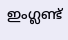ഇംഗ്ലണ്ട്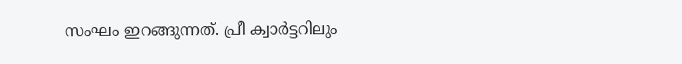സംഘം ഇറങ്ങുന്നത്. പ്രീ ക്വാർട്ടറിലും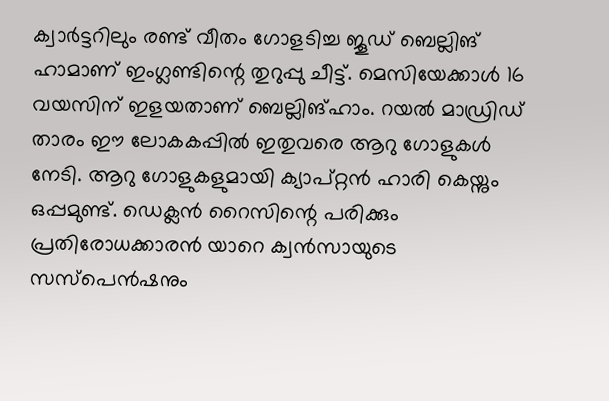ക്വാർട്ടറിലും രണ്ട്‌ വീതം ഗോളടിച്ച ജൂഡ് ബെല്ലിങ് ഹാമാണ് ഇംഗ്ലണ്ടിന്റെ തുറുപ്പു ചീട്ട്. മെസിയേക്കാൾ 16 വയസിന്‌ ഇളയതാണ്‌ ബെല്ലിങ്‌ഹാം. റയൽ മാഡ്രിഡ് താരം ഈ ലോകകപ്പിൽ ഇതുവരെ ആറു ഗോളുകൾ നേടി. ആറു ഗോളുകളുമായി ക്യാപ്റ്റൻ ഹാരി കെയ്നും ഒപ്പമുണ്ട്. ഡെക്ലൻ റൈസിന്റെ പരിക്കും പ്രതിരോധക്കാരൻ യാറെ ക്വൻസായുടെ സസ്പെൻഷനും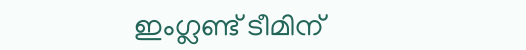ഇംഗ്ലണ്ട് ടീമിന്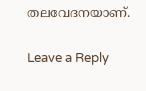തലവേദനയാണ്.

Leave a Reply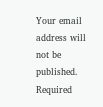Your email address will not be published. Required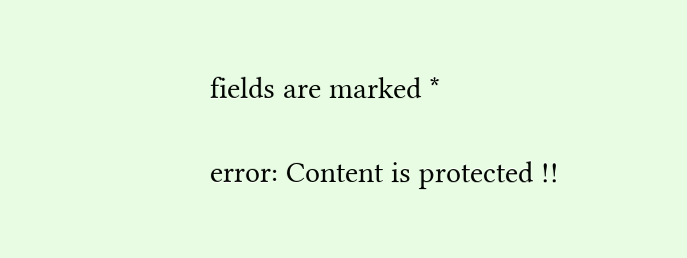fields are marked *

error: Content is protected !!